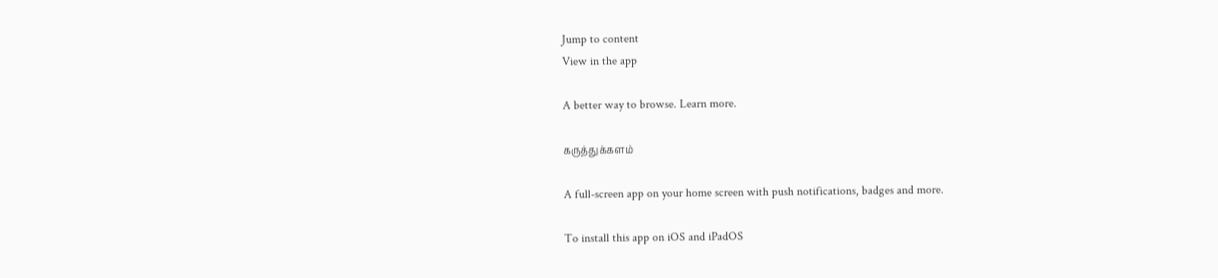Jump to content
View in the app

A better way to browse. Learn more.

கருத்துக்களம்

A full-screen app on your home screen with push notifications, badges and more.

To install this app on iOS and iPadOS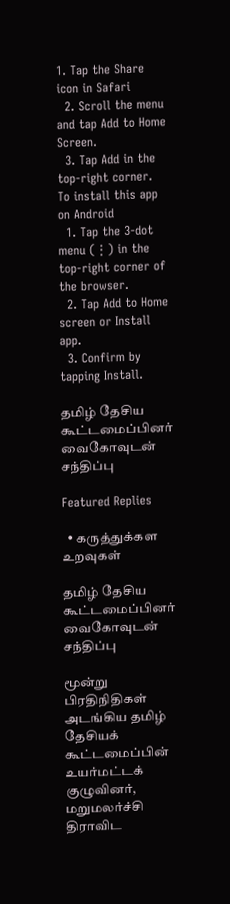1. Tap the Share icon in Safari
  2. Scroll the menu and tap Add to Home Screen.
  3. Tap Add in the top-right corner.
To install this app on Android
  1. Tap the 3-dot menu (⋮) in the top-right corner of the browser.
  2. Tap Add to Home screen or Install app.
  3. Confirm by tapping Install.

தமிழ் தேசிய கூட்டமைப்பினர் வைகோவுடன் சந்திப்பு

Featured Replies

  • கருத்துக்கள உறவுகள்

தமிழ் தேசிய கூட்டமைப்பினர் வைகோவுடன் சந்திப்பு

மூன்று பிரதிநிதிகள் அடங்கிய தமிழ் தேசியக் கூட்டமைப்பின் உயர்மட்டக் குழுவினர், மறுமலர்ச்சி திராவிட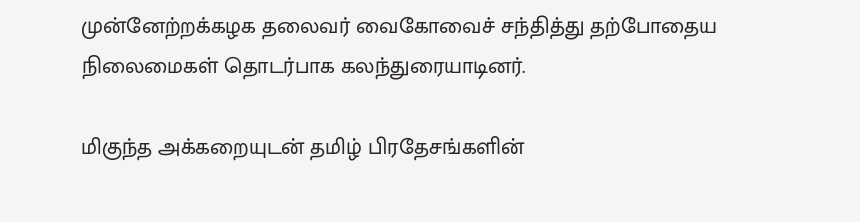முன்னேற்றக்கழக தலைவர் வைகோவைச் சந்தித்து தற்போதைய நிலைமைகள் தொடர்பாக கலந்துரையாடினர்.

மிகுந்த அக்கறையுடன் தமிழ் பிரதேசங்களின்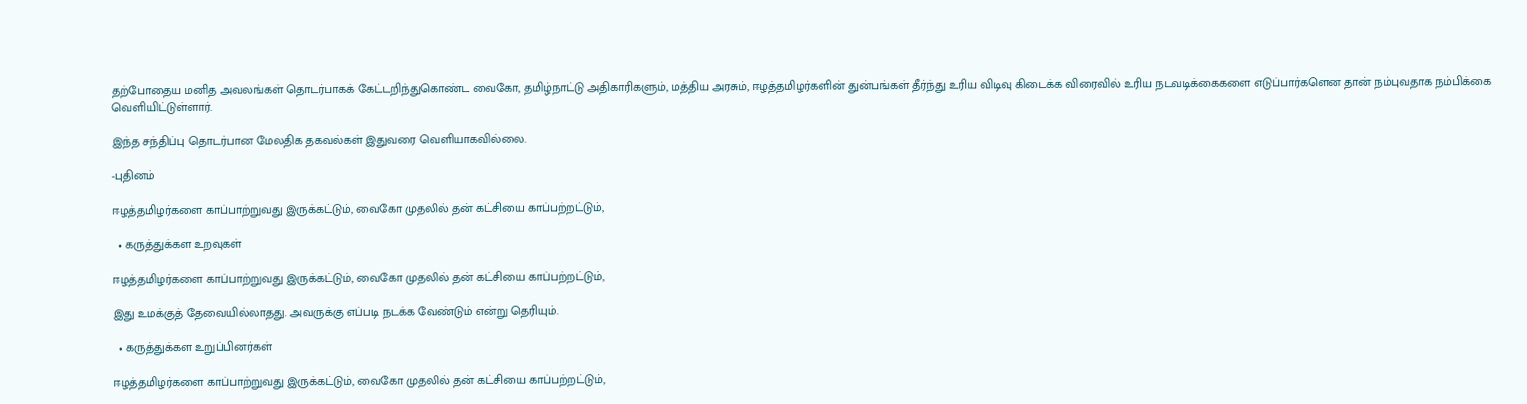தற்போதைய மனித அவலங்கள் தொடர்பாகக் கேட்டறிந்துகொண்ட வைகோ, தமிழ்நாட்டு அதிகாரிகளும், மத்திய அரசும், ஈழத்தமிழர்களின் துன்பங்கள் தீர்ந்து உரிய விடிவு கிடைக்க விரைவில் உரிய நடவடிக்கைகளை எடுப்பார்களென தான் நம்புவதாக நம்பிக்கை வெளியிட்டுள்ளார்.

இந்த சந்திப்பு தொடர்பான மேலதிக தகவல்கள் இதுவரை வெளியாகவில்லை.

-புதினம்

ஈழத்தமிழர்களை காப்பாற்றுவது இருக்கட்டும், வைகோ முதலில் தன் கட்சியை காப்பற்றட்டும்,

  • கருத்துக்கள உறவுகள்

ஈழத்தமிழர்களை காப்பாற்றுவது இருக்கட்டும், வைகோ முதலில் தன் கட்சியை காப்பற்றட்டும்,

இது உமக்குத் தேவையில்லாதது. அவருக்கு எப்படி நடக்க வேண்டும் என்று தெரியும்.

  • கருத்துக்கள உறுப்பினர்கள்

ஈழத்தமிழர்களை காப்பாற்றுவது இருக்கட்டும், வைகோ முதலில் தன் கட்சியை காப்பற்றட்டும்,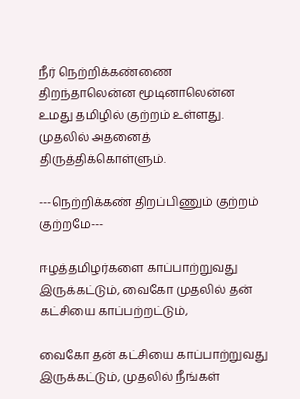நீர் நெற்றிக்கண்ணை திறந்தாலென்ன மூடினாலென்ன உமது தமிழில் குற்றம் உள்ளது. முதலில் அதனைத் திருத்திக்கொள்ளும்.

---நெற்றிக்கண் திறப்பிணும் குற்றம் குற்றமே---

ஈழத்தமிழர்களை காப்பாற்றுவது இருக்கட்டும், வைகோ முதலில் தன் கட்சியை காப்பற்றட்டும்,

வைகோ தன் கட்சியை காப்பாற்றுவது இருக்கட்டும், முதலில் நீங்கள்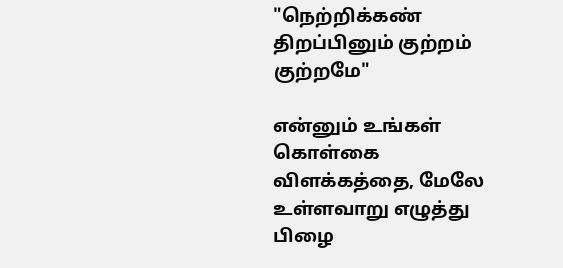"நெற்றிக்கண் திறப்பினும் குற்றம் குற்றமே"

என்னும் உங்கள் கொள்கை விளக்கத்தை, மேலே உள்ளவாறு எழுத்து பிழை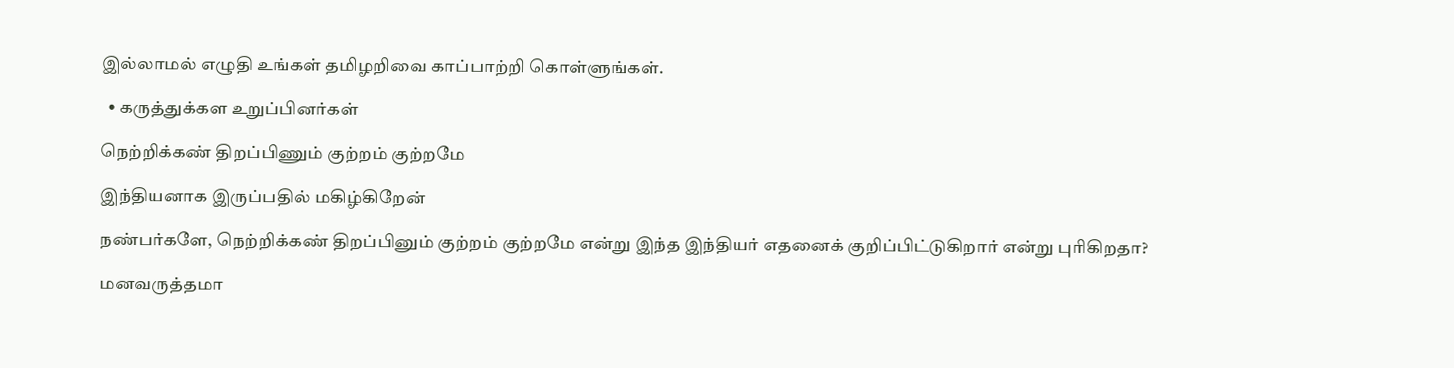இல்லாமல் எழுதி உங்கள் தமிழறிவை காப்பாற்றி கொள்ளுங்கள்.

  • கருத்துக்கள உறுப்பினர்கள்

நெற்றிக்கண் திறப்பிணும் குற்றம் குற்றமே

இந்தியனாக இருப்பதில் மகிழ்கிறேன்

நண்பர்களே, நெற்றிக்கண் திறப்பினும் குற்றம் குற்றமே என்று இந்த இந்தியர் எதனைக் குறிப்பிட்டுகிறார் என்று புரிகிறதா?

மனவருத்தமா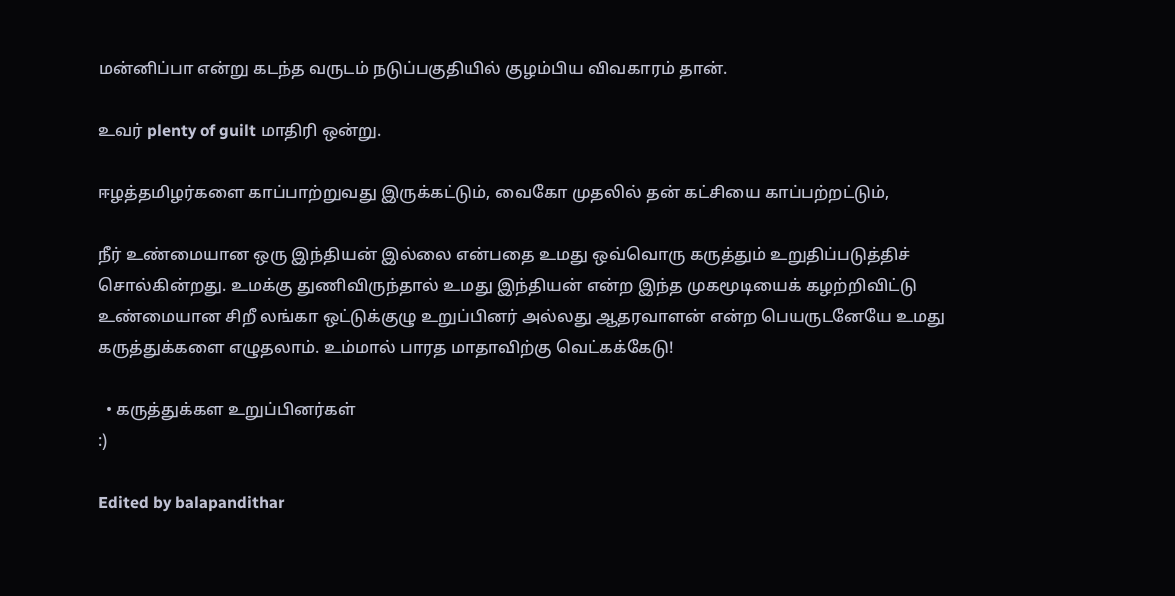மன்னிப்பா என்று கடந்த வருடம் நடுப்பகுதியில் குழம்பிய விவகாரம் தான்.

உவர் plenty of guilt மாதிரி ஒன்று.

ஈழத்தமிழர்களை காப்பாற்றுவது இருக்கட்டும், வைகோ முதலில் தன் கட்சியை காப்பற்றட்டும்,

நீர் உண்மையான ஒரு இந்தியன் இல்லை என்பதை உமது ஒவ்வொரு கருத்தும் உறுதிப்படுத்திச் சொல்கின்றது. உமக்கு துணிவிருந்தால் உமது இந்தியன் என்ற இந்த முகமூடியைக் கழற்றிவிட்டு உண்மையான சிறீ லங்கா ஒட்டுக்குழு உறுப்பினர் அல்லது ஆதரவாளன் என்ற பெயருடனேயே உமது கருத்துக்களை எழுதலாம். உம்மால் பாரத மாதாவிற்கு வெட்கக்கேடு!

  • கருத்துக்கள உறுப்பினர்கள்
:)

Edited by balapandithar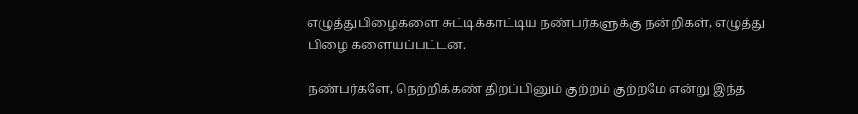எழுத்துபிழைகளை சுட்டிக்காட்டிய நண்பர்களுக்கு நன்றிகள், எழுத்து பிழை களையப்பட்டன.

நண்பர்களே, நெற்றிக்கண் திறப்பினும் குற்றம் குற்றமே என்று இந்த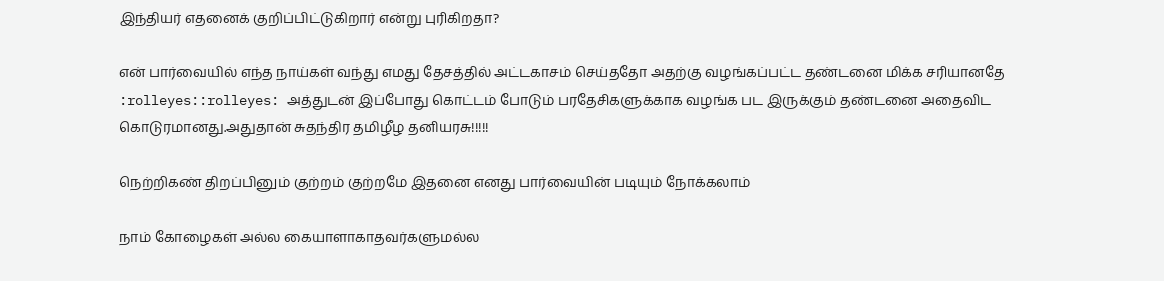இந்தியர் எதனைக் குறிப்பிட்டுகிறார் என்று புரிகிறதா?

என் பார்வையில் எந்த நாய்கள் வந்து எமது தேசத்தில் அட்டகாசம் செய்ததோ அதற்கு வழங்கப்பட்ட தண்டனை மிக்க சரியானதே :rolleyes::rolleyes: அத்துடன் இப்போது கொட்டம் போடும் பரதேசிகளுக்காக வழங்க பட இருக்கும் தண்டனை அதைவிட கொடுரமானது.அதுதான் சுதந்திர தமிழீழ தனியரசு!!!!!

நெற்றிகண் திறப்பினும் குற்றம் குற்றமே இதனை எனது பார்வையின் படியும் நோக்கலாம்

நாம் கோழைகள் அல்ல கையாளாகாதவர்களுமல்ல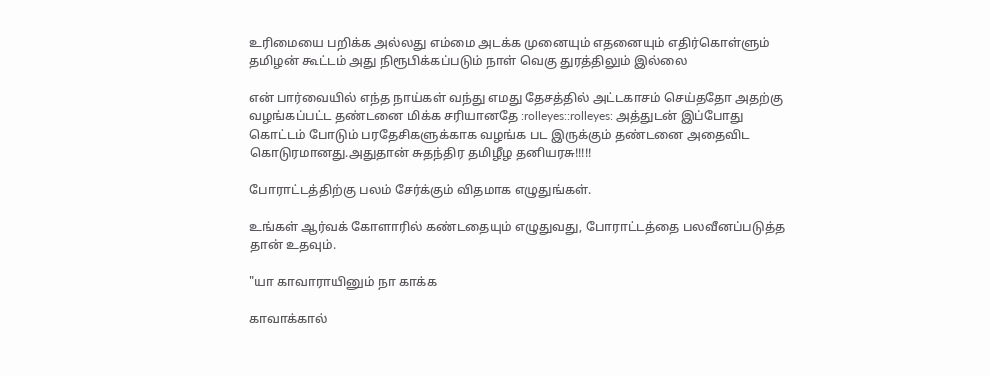உரிமையை பறிக்க அல்லது எம்மை அடக்க முனையும் எதனையும் எதிர்கொள்ளும் தமிழன் கூட்டம் அது நிரூபிக்கப்படும் நாள் வெகு துரத்திலும் இல்லை

என் பார்வையில் எந்த நாய்கள் வந்து எமது தேசத்தில் அட்டகாசம் செய்ததோ அதற்கு வழங்கப்பட்ட தண்டனை மிக்க சரியானதே :rolleyes::rolleyes: அத்துடன் இப்போது கொட்டம் போடும் பரதேசிகளுக்காக வழங்க பட இருக்கும் தண்டனை அதைவிட கொடுரமானது.அதுதான் சுதந்திர தமிழீழ தனியரசு!!!!!

போராட்டத்திற்கு பலம் சேர்க்கும் விதமாக எழுதுங்கள்.

உங்கள் ஆர்வக் கோளாரில் கண்டதையும் எழுதுவது, போராட்டத்தை பலவீனப்படுத்த தான் உதவும்.

"யா காவாராயினும் நா காக்க

காவாக்கால்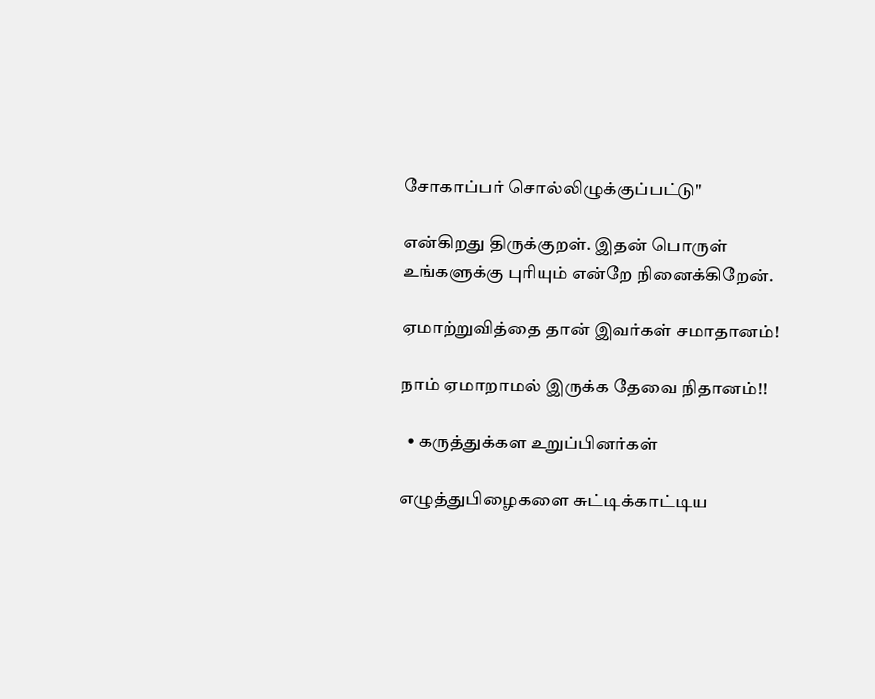சோகாப்பர் சொல்லிழுக்குப்பட்டு"

என்கிறது திருக்குறள். இதன் பொருள் உங்களுக்கு புரியும் என்றே நினைக்கிறேன்.

ஏமாற்றுவித்தை தான் இவர்கள் சமாதானம்!

நாம் ஏமாறாமல் இருக்க தேவை நிதானம்!!

  • கருத்துக்கள உறுப்பினர்கள்

எழுத்துபிழைகளை சுட்டிக்காட்டிய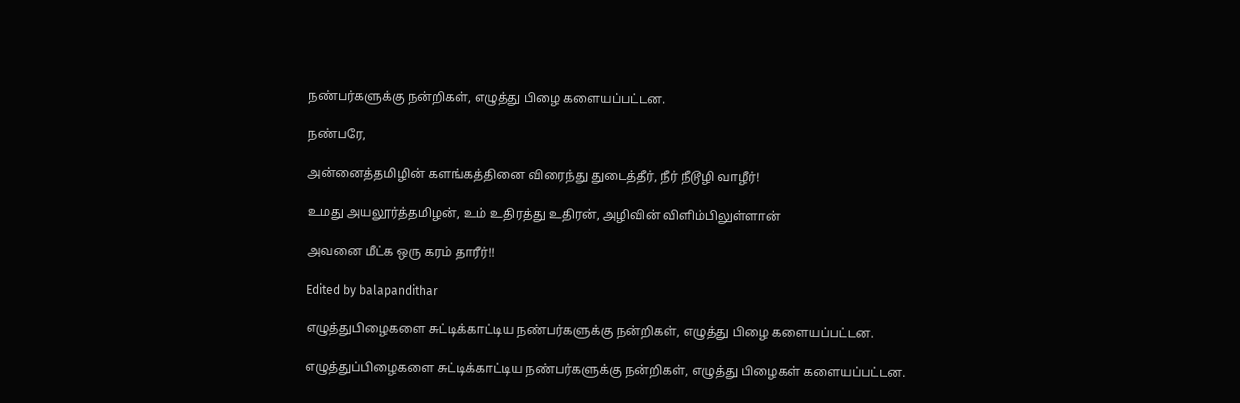நண்பர்களுக்கு நன்றிகள், எழுத்து பிழை களையப்பட்டன.

நண்பரே,

அன்னைத்தமிழின் களங்கத்தினை விரைந்து துடைத்தீர், நீர் நீடூழி வாழீர்!

உமது அயலூர்த்தமிழன், உம் உதிரத்து உதிரன், அழிவின் விளிம்பிலுள்ளான்

அவனை மீட்க ஒரு கரம் தாரீர்!!

Edited by balapandithar

எழுத்துபிழைகளை சுட்டிக்காட்டிய நண்பர்களுக்கு நன்றிகள், எழுத்து பிழை களையப்பட்டன.

எழுத்துப்பிழைகளை சுட்டிக்காட்டிய நண்பர்களுக்கு நன்றிகள், எழுத்து பிழைகள் களையப்பட்டன.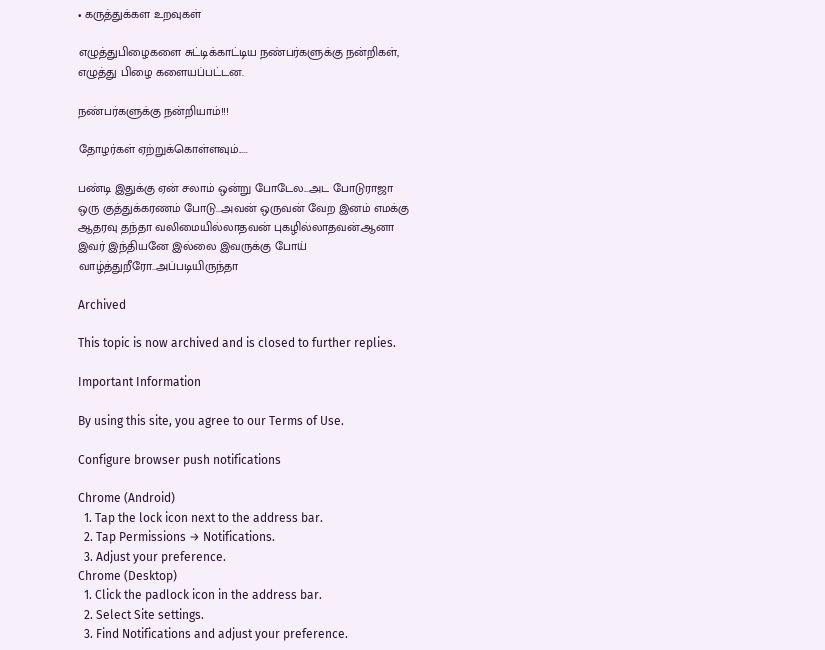• கருத்துக்கள உறவுகள்

எழுத்துபிழைகளை சுட்டிக்காட்டிய நண்பர்களுக்கு நன்றிகள், எழுத்து பிழை களையப்பட்டன.

நண்பர்களுக்கு நன்றியாம்!!!

தோழர்கள் ஏற்றுக்கொள்ளவும்.....

பண்டி இதுக்கு ஏன் சலாம் ஒன்று போடேல...அட போடுராஜா ஒரு குத்துக்கரணம் போடு...அவன் ஒருவன் வேற இனம் எமக்கு ஆதரவு தந்தா வலிமையில்லாதவன் புகழில்லாதவன்.ஆனா இவர் இந்தியனே இல்லை இவருக்கு போய் வாழ்த்துறீரோ..அப்படியிருந்தா

Archived

This topic is now archived and is closed to further replies.

Important Information

By using this site, you agree to our Terms of Use.

Configure browser push notifications

Chrome (Android)
  1. Tap the lock icon next to the address bar.
  2. Tap Permissions → Notifications.
  3. Adjust your preference.
Chrome (Desktop)
  1. Click the padlock icon in the address bar.
  2. Select Site settings.
  3. Find Notifications and adjust your preference.